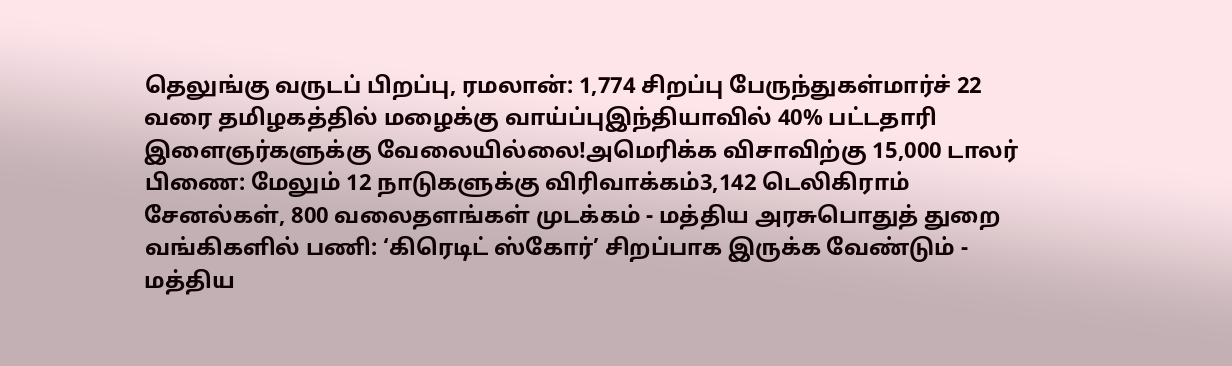தெலுங்கு வருடப் பிறப்பு, ரமலான்: 1,774 சிறப்பு பேருந்துகள்மார்ச் 22 வரை தமிழகத்தில் மழைக்கு வாய்ப்புஇந்தியாவில் 40% பட்டதாரி இளைஞர்களுக்கு வேலையில்லை!அமெரிக்க விசாவிற்கு 15,000 டாலர் பிணை: மேலும் 12 நாடுகளுக்கு விரிவாக்கம்3,142 டெலிகிராம் சேனல்கள், 800 வலைதளங்கள் முடக்கம் - மத்திய அரசுபொதுத் துறை வங்கிகளில் பணி: ‘கிரெடிட் ஸ்கோர்’ சிறப்பாக இருக்க வேண்டும் - மத்திய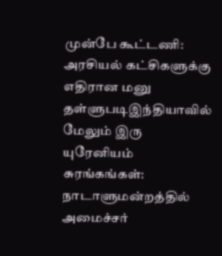முன்பே கூட்டணி: அரசியல் கட்சிகளுக்கு எதிரான மனு தள்ளுபடிஇந்தியாவில் மேலும் இரு யுரேனியம் சுரங்கங்கள்: நாடாளுமன்றத்தில் அமைச்சர்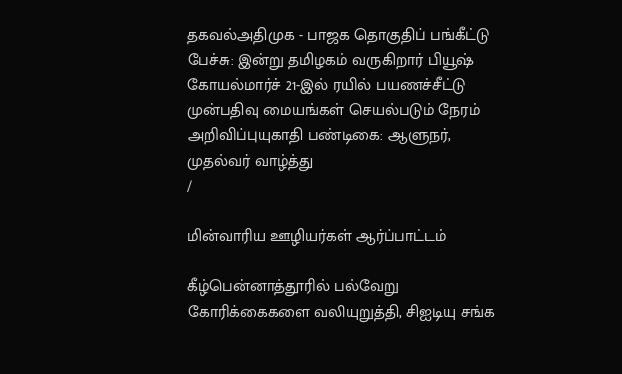தகவல்அதிமுக - பாஜக தொகுதிப் பங்கீட்டு பேச்சு: இன்று தமிழகம் வருகிறார் பியூஷ் கோயல்மார்ச் 21-இல் ரயில் பயணச்சீட்டு முன்பதிவு மையங்கள் செயல்படும் நேரம் அறிவிப்புயுகாதி பண்டிகை: ஆளுநர், முதல்வர் வாழ்த்து
/

மின்வாரிய ஊழியர்கள் ஆர்ப்பாட்டம்

கீழ்பென்னாத்தூரில் பல்வேறு கோரிக்கைகளை வலியுறுத்தி, சிஐடியு சங்க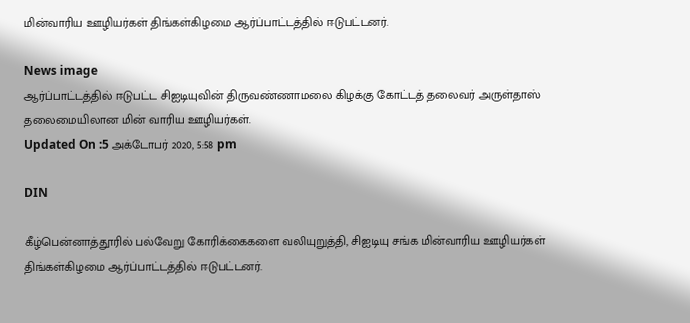மின்வாரிய ஊழியர்கள் திங்கள்கிழமை ஆர்ப்பாட்டத்தில் ஈடுபட்டனர்.

News image
ஆர்ப்பாட்டத்தில் ஈடுபட்ட சிஐடியுவின் திருவண்ணாமலை கிழக்கு கோட்டத் தலைவர் அருள்தாஸ் தலைமையிலான மின் வாரிய ஊழியர்கள்.
Updated On :5 அக்டோபர் 2020, 5:58 pm

DIN

கீழ்பென்னாத்தூரில் பல்வேறு கோரிக்கைகளை வலியுறுத்தி, சிஐடியு சங்க மின்வாரிய ஊழியர்கள் திங்கள்கிழமை ஆர்ப்பாட்டத்தில் ஈடுபட்டனர்.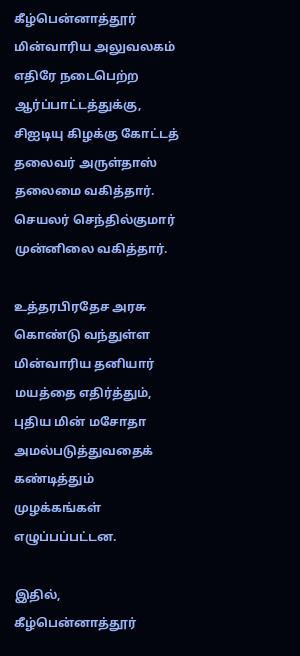கீழ்பென்னாத்தூர் மின்வாரிய அலுவலகம் எதிரே நடைபெற்ற ஆர்ப்பாட்டத்துக்கு, சிஐடியு கிழக்கு கோட்டத் தலைவர் அருள்தாஸ் தலைமை வகித்தார். செயலர் செந்தில்குமார் முன்னிலை வகித்தார்.

உத்தரபிரதேச அரசு கொண்டு வந்துள்ள மின்வாரிய தனியார் மயத்தை எதிர்த்தும், புதிய மின் மசோதா அமல்படுத்துவதைக் கண்டித்தும் முழக்கங்கள் எழுப்பப்பட்டன.

இதில், கீழ்பென்னாத்தூர்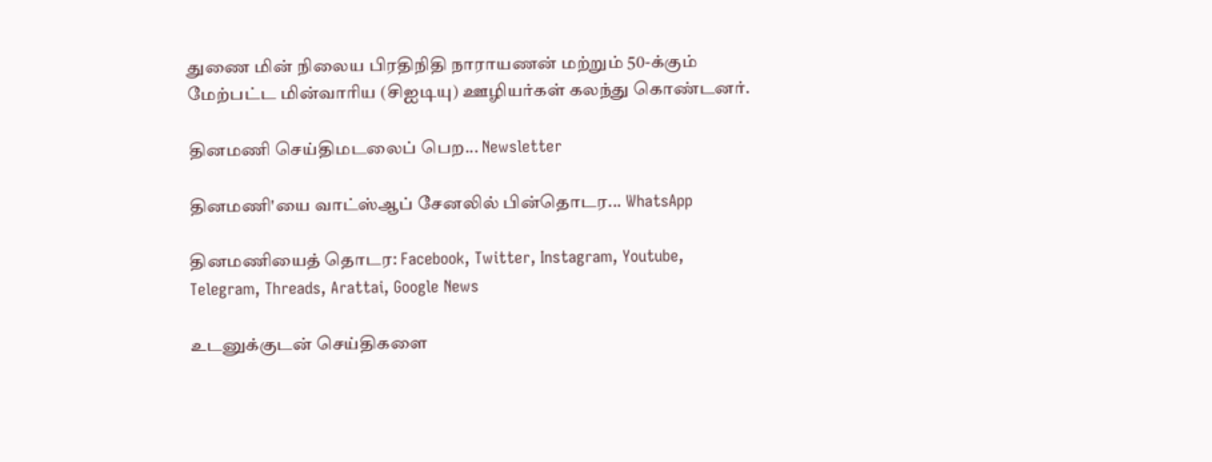துணை மின் நிலைய பிரதிநிதி நாராயணன் மற்றும் 50-க்கும் மேற்பட்ட மின்வாரிய (சிஐடியு) ஊழியர்கள் கலந்து கொண்டனர்.

தினமணி செய்திமடலைப் பெற... Newsletter

தினமணி'யை வாட்ஸ்ஆப் சேனலில் பின்தொடர... WhatsApp

தினமணியைத் தொடர: Facebook, Twitter, Instagram, Youtube, Telegram, Threads, Arattai, Google News

உடனுக்குடன் செய்திகளை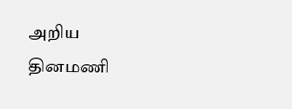அறிய தினமணி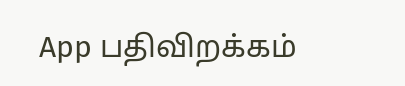App பதிவிறக்கம்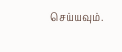செய்யவும்.